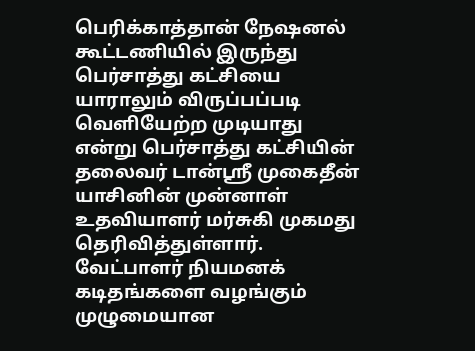பெரிக்காத்தான் நேஷனல் கூட்டணியில் இருந்து பெர்சாத்து கட்சியை யாராலும் விருப்பப்படி வெளியேற்ற முடியாது என்று பெர்சாத்து கட்சியின் தலைவர் டான்ஸ்ரீ முகைதீன் யாசினின் முன்னாள் உதவியாளர் மர்சுகி முகமது தெரிவித்துள்ளார்.
வேட்பாளர் நியமனக் கடிதங்களை வழங்கும் முழுமையான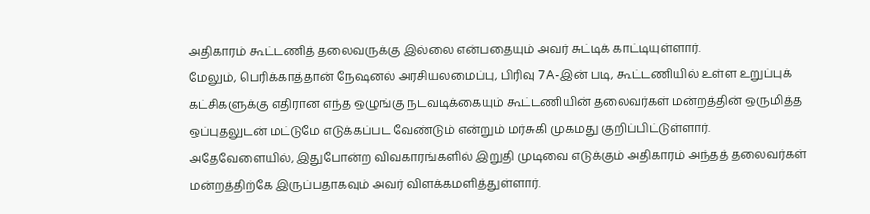அதிகாரம் கூட்டணித் தலைவருக்கு இல்லை என்பதையும் அவர் சுட்டிக் காட்டியுள்ளார்.
மேலும், பெரிக்காத்தான் நேஷனல் அரசியலமைப்பு, பிரிவு 7A-இன் படி, கூட்டணியில் உள்ள உறுப்புக் கட்சிகளுக்கு எதிரான எந்த ஒழுங்கு நடவடிக்கையும் கூட்டணியின் தலைவர்கள் மன்றத்தின் ஒருமித்த ஒப்புதலுடன் மட்டுமே எடுக்கப்பட வேண்டும் என்றும் மர்சுகி முகமது குறிப்பிட்டுள்ளார்.
அதேவேளையில், இதுபோன்ற விவகாரங்களில் இறுதி முடிவை எடுக்கும் அதிகாரம் அந்தத் தலைவர்கள் மன்றத்திற்கே இருப்பதாகவும் அவர் விளக்கமளித்துள்ளார்.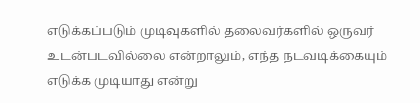எடுக்கப்படும் முடிவுகளில் தலைவர்களில் ஒருவர் உடன்படவில்லை என்றாலும், எந்த நடவடிக்கையும் எடுக்க முடியாது என்று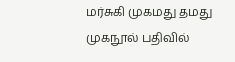மர்சுகி முகமது தமது முகநூல் பதிவில்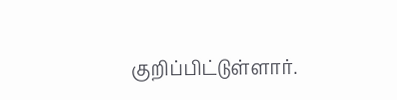குறிப்பிட்டுள்ளார்.